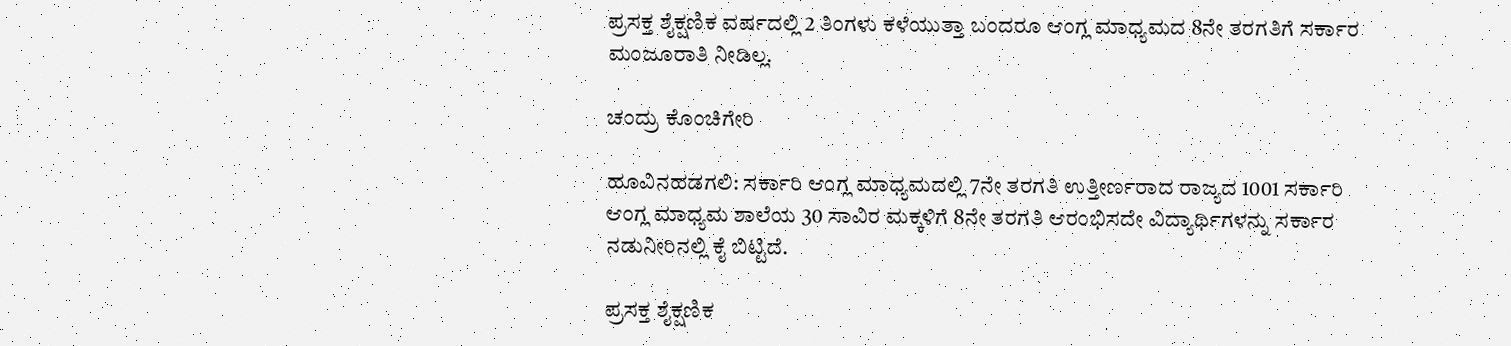ಪ್ರಸಕ್ತ ಶೈಕ್ಷಣಿಕ ವರ್ಷದಲ್ಲಿ 2 ತಿಂಗಳು ಕಳೆಯುತ್ತಾ ಬಂದರೂ ಆಂಗ್ಲ ಮಾಧ್ಯಮದ 8ನೇ ತರಗತಿಗೆ ಸರ್ಕಾರ ಮಂಜೂರಾತಿ ನೀಡಿಲ್ಲ.

ಚಂದ್ರು ಕೊಂಚಿಗೇರಿ

ಹೂವಿನಹಡಗಲಿ: ಸರ್ಕಾರಿ ಆಂಗ್ಲ ಮಾಧ್ಯಮದಲ್ಲಿ 7ನೇ ತರಗತಿ ಉತ್ತೀರ್ಣರಾದ ರಾಜ್ಯದ 1001 ಸರ್ಕಾರಿ ಆಂಗ್ಲ ಮಾಧ್ಯಮ ಶಾಲೆಯ 30 ಸಾವಿರ ಮಕ್ಕಳಿಗೆ 8ನೇ ತರಗತಿ ಆರಂಭಿಸದೇ ವಿದ್ಯಾರ್ಥಿಗಳನ್ನು ಸರ್ಕಾರ ನಡುನೀರಿನಲ್ಲಿ ಕೈ ಬಿಟ್ಟಿದೆ.

ಪ್ರಸಕ್ತ ಶೈಕ್ಷಣಿಕ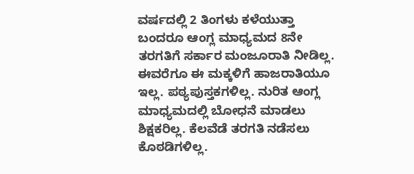ವರ್ಷದಲ್ಲಿ 2 ತಿಂಗಳು ಕಳೆಯುತ್ತಾ ಬಂದರೂ ಆಂಗ್ಲ ಮಾಧ್ಯಮದ 8ನೇ ತರಗತಿಗೆ ಸರ್ಕಾರ ಮಂಜೂರಾತಿ ನೀಡಿಲ್ಲ. ಈವರೆಗೂ ಈ ಮಕ್ಕಳಿಗೆ ಹಾಜರಾತಿಯೂ ಇಲ್ಲ. ಪಠ್ಯಪುಸ್ತಕಗಳಿಲ್ಲ. ನುರಿತ ಆಂಗ್ಲ ಮಾಧ್ಯಮದಲ್ಲಿ ಬೋಧನೆ ಮಾಡಲು ಶಿಕ್ಷಕರಿಲ್ಲ. ಕೆಲವೆಡೆ ತರಗತಿ ನಡೆಸಲು ಕೊಠಡಿಗಳಿಲ್ಲ.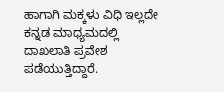ಹಾಗಾಗಿ ಮಕ್ಕಳು ವಿಧಿ ಇಲ್ಲದೇ ಕನ್ನಡ ಮಾಧ್ಯಮದಲ್ಲಿ ದಾಖಲಾತಿ ಪ್ರವೇಶ ಪಡೆಯುತ್ತಿದ್ದಾರೆ.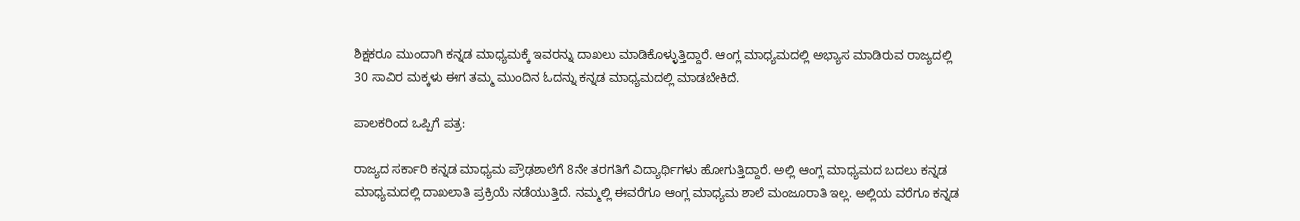ಶಿಕ್ಷಕರೂ ಮುಂದಾಗಿ ಕನ್ನಡ ಮಾಧ್ಯಮಕ್ಕೆ ಇವರನ್ನು ದಾಖಲು ಮಾಡಿಕೊಳ್ಳುತ್ತಿದ್ದಾರೆ. ಆಂಗ್ಲ ಮಾಧ್ಯಮದಲ್ಲಿ ಅಭ್ಯಾಸ ಮಾಡಿರುವ ರಾಜ್ಯದಲ್ಲಿ 30 ಸಾವಿರ ಮಕ್ಕಳು ಈಗ ತಮ್ಮ ಮುಂದಿನ ಓದನ್ನು ಕನ್ನಡ ಮಾಧ್ಯಮದಲ್ಲಿ ಮಾಡಬೇಕಿದೆ.

ಪಾಲಕರಿಂದ ಒಪ್ಪಿಗೆ ಪತ್ರ:

ರಾಜ್ಯದ ಸರ್ಕಾರಿ ಕನ್ನಡ ಮಾಧ್ಯಮ ಪ್ರೌಢಶಾಲೆಗೆ 8ನೇ ತರಗತಿಗೆ ವಿದ್ಯಾರ್ಥಿಗಳು ಹೋಗುತ್ತಿದ್ದಾರೆ. ಅಲ್ಲಿ ಆಂಗ್ಲ ಮಾಧ್ಯಮದ ಬದಲು ಕನ್ನಡ ಮಾಧ್ಯಮದಲ್ಲಿ ದಾಖಲಾತಿ ಪ್ರಕ್ರಿಯೆ ನಡೆಯುತ್ತಿದೆ. ನಮ್ಮಲ್ಲಿ ಈವರೆಗೂ ಆಂಗ್ಲ ಮಾಧ್ಯಮ ಶಾಲೆ ಮಂಜೂರಾತಿ ಇಲ್ಲ. ಅಲ್ಲಿಯ ವರೆಗೂ ಕನ್ನಡ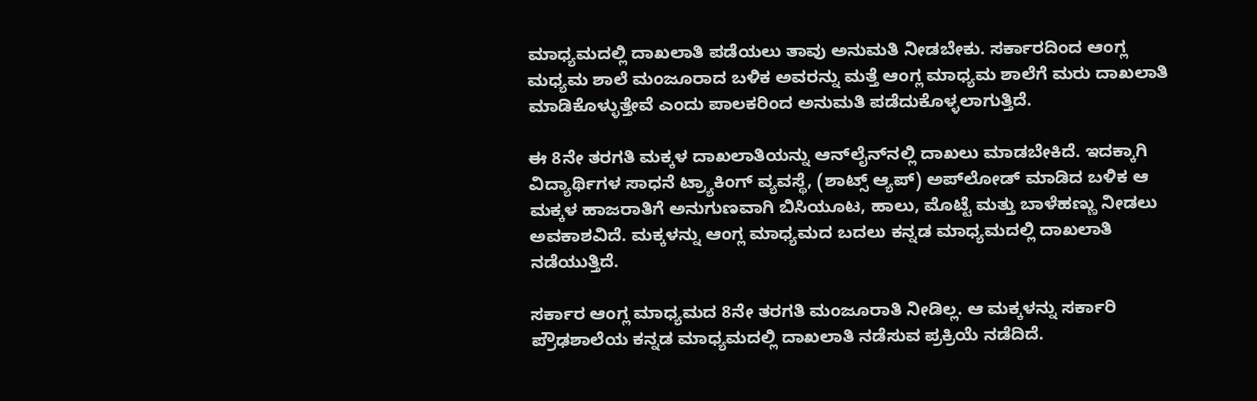ಮಾಧ್ಯಮದಲ್ಲಿ ದಾಖಲಾತಿ ಪಡೆಯಲು ತಾವು ಅನುಮತಿ ನೀಡಬೇಕು. ಸರ್ಕಾರದಿಂದ ಆಂಗ್ಲ ಮಧ್ಯಮ ಶಾಲೆ ಮಂಜೂರಾದ ಬಳಿಕ ಅವರನ್ನು ಮತ್ತೆ ಆಂಗ್ಲ ಮಾಧ್ಯಮ ಶಾಲೆಗೆ ಮರು ದಾಖಲಾತಿ ಮಾಡಿಕೊಳ್ಳುತ್ತೇವೆ ಎಂದು ಪಾಲಕರಿಂದ ಅನುಮತಿ ಪಡೆದುಕೊಳ್ಳಲಾಗುತ್ತಿದೆ.

ಈ 8ನೇ ತರಗತಿ ಮಕ್ಕಳ ದಾಖಲಾತಿಯನ್ನು ಆನ್‌ಲೈನ್‌ನಲ್ಲಿ ದಾಖಲು ಮಾಡಬೇಕಿದೆ. ಇದಕ್ಕಾಗಿ ವಿದ್ಯಾರ್ಥಿಗಳ ಸಾಧನೆ ಟ್ರ್ಯಾಕಿಂಗ್‌ ವ್ಯವಸ್ಥೆ, (ಶಾಟ್ಸ್‌ ಆ್ಯಪ್‌) ಅಪ್‌ಲೋಡ್‌ ಮಾಡಿದ ಬಳಿಕ ಆ ಮಕ್ಕಳ ಹಾಜರಾತಿಗೆ ಅನುಗುಣವಾಗಿ ಬಿಸಿಯೂಟ, ಹಾಲು, ಮೊಟ್ಟೆ ಮತ್ತು ಬಾಳೆಹಣ್ಣು ನೀಡಲು ಅವಕಾಶವಿದೆ. ಮಕ್ಕಳನ್ನು ಆಂಗ್ಲ ಮಾಧ್ಯಮದ ಬದಲು ಕನ್ನಡ ಮಾಧ್ಯಮದಲ್ಲಿ ದಾಖಲಾತಿ ನಡೆಯುತ್ತಿದೆ.

ಸರ್ಕಾರ ಆಂಗ್ಲ ಮಾಧ್ಯಮದ 8ನೇ ತರಗತಿ ಮಂಜೂರಾತಿ ನೀಡಿಲ್ಲ. ಆ ಮಕ್ಕಳನ್ನು ಸರ್ಕಾರಿ ಪ್ರೌಢಶಾಲೆಯ ಕನ್ನಡ ಮಾಧ್ಯಮದಲ್ಲಿ ದಾಖಲಾತಿ ನಡೆಸುವ ಪ್ರಕ್ರಿಯೆ ನಡೆದಿದೆ.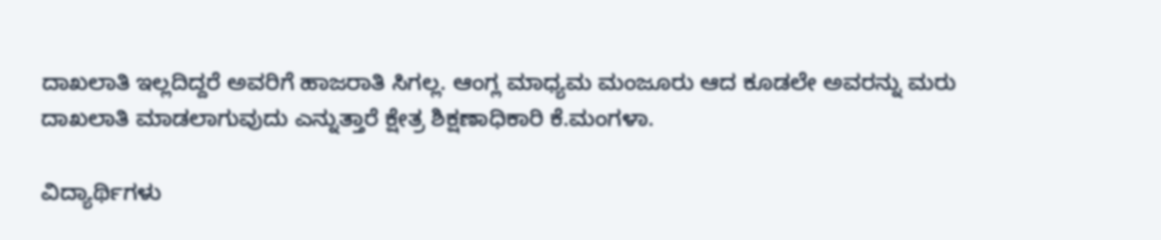ದಾಖಲಾತಿ ಇಲ್ಲದಿದ್ದರೆ ಅವರಿಗೆ ಹಾಜರಾತಿ ಸಿಗಲ್ಲ. ಆಂಗ್ಲ ಮಾಧ್ಯಮ ಮಂಜೂರು ಆದ ಕೂಡಲೇ ಅವರನ್ನು ಮರು ದಾಖಲಾತಿ ಮಾಡಲಾಗುವುದು ಎನ್ನುತ್ತಾರೆ ಕ್ಷೇತ್ರ ಶಿಕ್ಷಣಾಧಿಕಾರಿ ಕೆ.ಮಂಗಳಾ.

ವಿದ್ಯಾರ್ಥಿಗಳು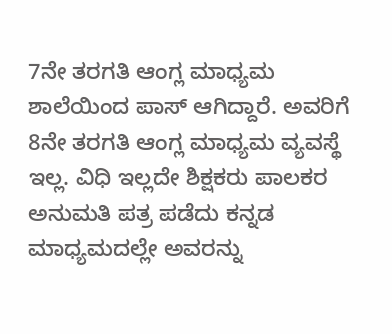7ನೇ ತರಗತಿ ಆಂಗ್ಲ ಮಾಧ್ಯಮ ಶಾಲೆಯಿಂದ ಪಾಸ್‌ ಆಗಿದ್ದಾರೆ. ಅವರಿಗೆ 8ನೇ ತರಗತಿ ಆಂಗ್ಲ ಮಾಧ್ಯಮ ವ್ಯವಸ್ಥೆ ಇಲ್ಲ. ವಿಧಿ ಇಲ್ಲದೇ ಶಿಕ್ಷಕರು ಪಾಲಕರ ಅನುಮತಿ ಪತ್ರ ಪಡೆದು ಕನ್ನಡ ಮಾಧ್ಯಮದಲ್ಲೇ ಅವರನ್ನು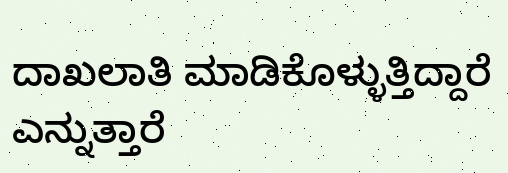ದಾಖಲಾತಿ ಮಾಡಿಕೊಳ್ಳುತ್ತಿದ್ದಾರೆ ಎನ್ನುತ್ತಾರೆ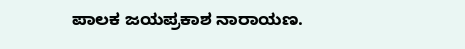ಪಾಲಕ ಜಯಪ್ರಕಾಶ ನಾರಾಯಣ.